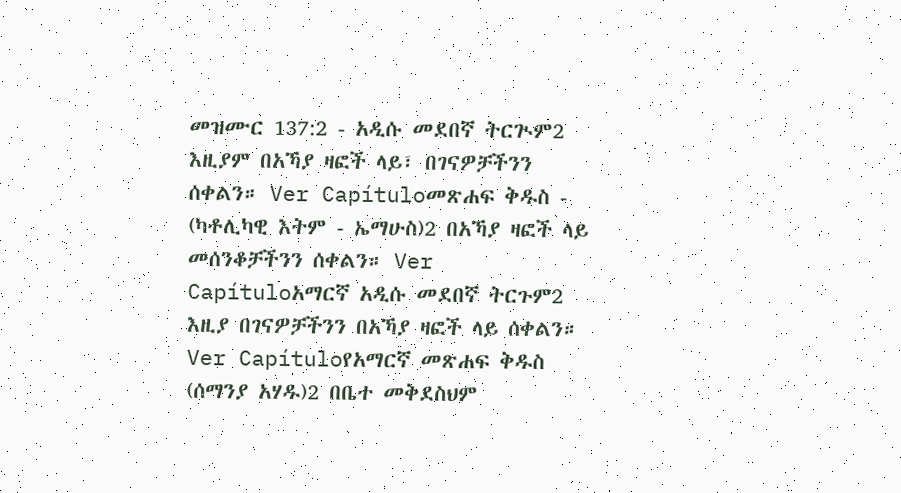መዝሙር 137:2 - አዲሱ መደበኛ ትርጒም2 እዚያም በአኻያ ዛፎች ላይ፣ በገናዎቻችንን ሰቀልን። Ver Capítuloመጽሐፍ ቅዱስ - (ካቶሊካዊ እትም - ኤማሁስ)2 በአኻያ ዛፎች ላይ መሰንቆቻችንን ሰቀልን። Ver Capítuloአማርኛ አዲሱ መደበኛ ትርጉም2 እዚያ በገናዎቻችንን በአኻያ ዛፎች ላይ ሰቀልን። Ver Capítuloየአማርኛ መጽሐፍ ቅዱስ (ሰማንያ አሃዱ)2 በቤተ መቅደስህም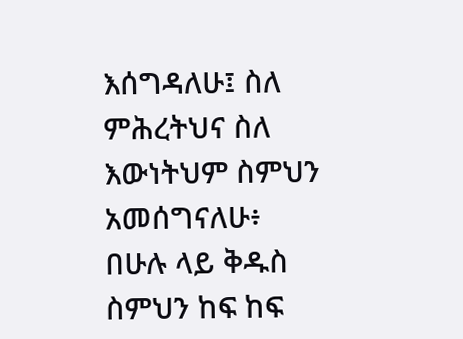እሰግዳለሁ፤ ስለ ምሕረትህና ስለ እውነትህም ስምህን አመሰግናለሁ፥ በሁሉ ላይ ቅዱስ ስምህን ከፍ ከፍ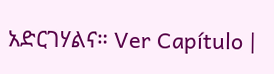አድርገሃልና። Ver Capítulo |